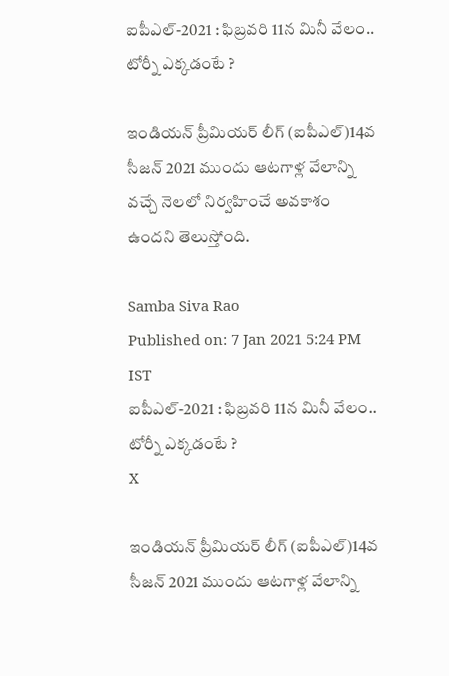ఐపీఎల్‌-2021 : ఫిబ్రవరి 11న మినీ వేలం.. టోర్నీ ఎక్కడంటే ?

ఇండియన్ ప్రీమియర్ లీగ్ (ఐపీఎల్)14వ సీజన్ 2021 ముందు ఆటగాళ్ల వేలాన్ని వచ్చే నెలలో నిర్వహించే అవకాశం ఉందని తెలుస్తోంది.

Samba Siva Rao
Published on: 7 Jan 2021 5:24 PM IST
ఐపీఎల్‌-2021 : ఫిబ్రవరి 11న మినీ వేలం.. టోర్నీ ఎక్కడంటే ?
X

ఇండియన్ ప్రీమియర్ లీగ్ (ఐపీఎల్)14వ సీజన్ 2021 ముందు ఆటగాళ్ల వేలాన్ని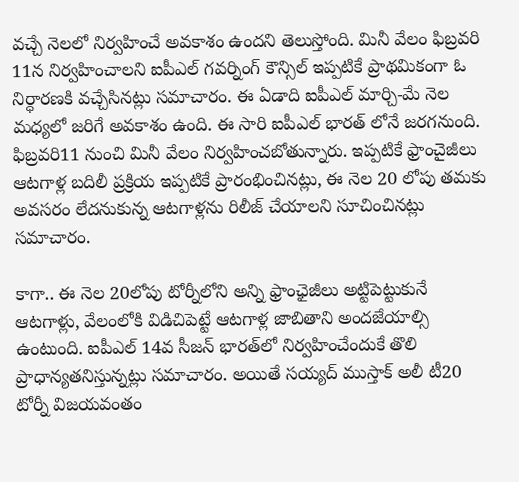వచ్చే నెలలో నిర్వహించే అవకాశం ఉందని తెలుస్తోంది. మినీ వేలం ఫిబ్రవరి 11న నిర్వహించాలని ఐపీఎల్ గవర్నింగ్ కౌన్సిల్ ఇప్పటికే ప్రాథమికంగా ఓ నిర్ధారణకి వచ్చేసినట్లు సమాచారం. ఈ ఏడాది ఐపీఎల్ మార్చి-మే నెల మధ్యలో జరిగే అవకాశం ఉంది. ఈ సారి ఐపీఎల్ భారత్ లోనే జరగనుంది. ఫిబ్రవరి11 నుంచి మినీ వేలం నిర్వహించబోతున్నారు. ఇప్పటికే ఫ్రాంచైజీలు ఆటగాళ్ల బదిలీ ప్రక్రియ ఇప్పటికే ప్రారంభించినట్లు, ఈ నెల 20 లోపు తమకు అవసరం లేదనుకున్న ఆటగాళ్లను రిలీజ్ చేయాలని సూచించినట్లు సమాచారం.

కాగా.. ఈ నెల 20లోపు టోర్నీలోని అన్ని ఫ్రాంఛైజీలు అట్టిపెట్టుకునే ఆటగాళ్లు, వేలంలోకి విడిచిపెట్టే ఆటగాళ్ల జాబితాని అందజేయాల్సి ఉంటుంది. ఐపీఎల్ ‌14వ సీజన్ భారత్‌లో నిర్వహించేందుకే తొలి ప్రాధాన్యతనిస్తున్నట్లు సమాచారం. అయితే సయ్యద్‌ ముస్తాక్‌ అలీ టీ20 టోర్నీ విజయవంతం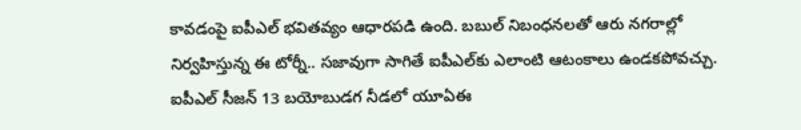కావడంపై ఐపీఎల్ భవితవ్యం ఆధారపడి ఉంది. బబుల్‌ నిబంధనలతో ఆరు నగరాల్లో నిర్వహిస్తున్న ఈ టోర్నీ.. సజావుగా సాగితే ఐపీఎల్‌కు ఎలాంటి ఆటంకాలు ఉండకపోవచ్చు. ఐపీఎల్ సీజన్ 13 బయోబుడగ నీడలో యూఏఈ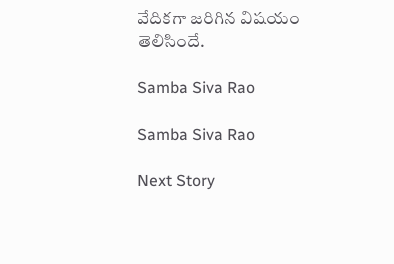వేదికగా జరిగిన విషయం తెలిసిందే.

Samba Siva Rao

Samba Siva Rao

Next Story